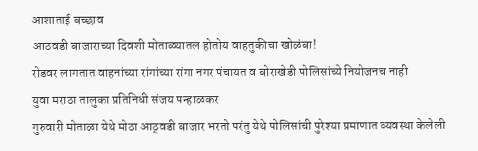आशाताई बच्छाव
आठवडी बाजाराच्या दिवशी मोताळ्यातल होतोय वाहतुकीचा खोळंबा!
रोडवर लागतात वाहनांच्या रांगांच्या रांगा नगर पंचायत व बोराखेडी पोलिसांच्ये नियोजनच नाही
युवा मराठा तालुका प्रतिनिधी संजय पन्हाळकर
गुरुवारी मोताळा येथे मोठा आठ्वडी बाजार भरतो परंतु येथे पोलिसांची पुरेश्या प्रमाणात व्यवस्था केलेली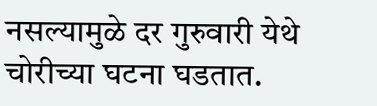नसल्यामुळे दर गुरुवारी येथे चोरीच्या घटना घडतात.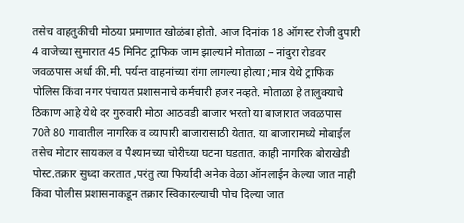तसेच वाहतुकीची मोठया प्रमाणात खोळंबा होतो. आज दिनांक 18 ऑगस्ट रोजी दुपारी 4 वाजेच्या सुमारात 45 मिनिट ट्राफिक जाम झाल्याने मोताळा – नांदुरा रोडवर जवळपास अर्धा की.मी. पर्यन्त वाहनांच्या रांगा लागल्या होत्या ;मात्र येथे ट्राफिक पोलिस किंवा नगर पंचायत प्रशासनाचे कर्मचारी हजर नव्हते. मोताळा हे तालुक्याचे ठिकाण आहे येथे दर गुरुवारी मोठा आठवडी बाजार भरतो या बाजारात जवळपास 70ते 80 गावातील नागरिक व व्यापारी बाजारासाठी येतात. या बाजारामध्ये मोबाईल तसेच मोटार सायकल व पैश्यानच्या चोरीच्या घटना घडतात. काही नागरिक बोराखेडी पोस्ट.तक्रार सुध्दा करतात ,परंतु त्या फिर्यादी अनेक वेळा ऑनलाईन केल्या जात नाही किंवा पोलीस प्रशासनाकडून तक्रार स्विकारल्याची पोच दिल्या जात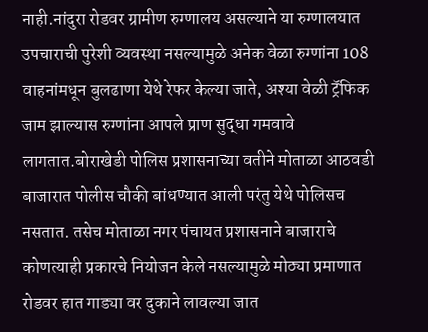नाही.नांदुरा रोडवर ग्रामीण रुग्णालय असल्याने या रुग्णालयात उपचाराची पुरेशी व्यवस्था नसल्यामुळे अनेक वेळा रुग्णांना 108 वाहनांमधून बुलढाणा येथे रेफर केल्या जाते, अश्या वेळी ट्रॅफिक जाम झाल्यास रुग्णांना आपले प्राण सुद्धा गमवावे लागतात.बोराखेडी पोलिस प्रशासनाच्या वतीने मोताळा आठवडी बाजारात पोलीस चौकी बांधण्यात आली परंतु येथे पोलिसच नसतात. तसेच मोताळा नगर पंचायत प्रशासनाने बाजाराचे कोणत्याही प्रकारचे नियोजन केले नसल्यामुळे मोठ्या प्रमाणात रोडवर हात गाड्या वर दुकाने लावल्या जात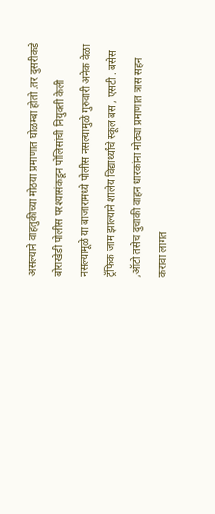असल्याने वाहतुकीच्या मोठया प्रमाणात घोळम्बा होतो .तर दुसरीकडे बोराखेडी पोलीस परश्यासंकडून पोलिसांची नियुक्ती केली नसल्यामूळे या बाजारामध्ये पोलीस नसल्यामुळे गुरुवारी अनेक वेळा ट्रॅफिक जाम झाल्याने शालेय विद्यार्थ्यांचे स्कूल बस , एसटी . बसेस ,ऑटो तसेच दुचाकी वाहन धारकांना मोठ्या प्रमाणात त्रास सहन करावा लागत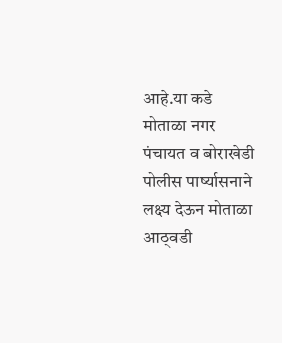आहे.या कडे मोताळा नगर पंचायत व बोराखेडी पोलीस पार्ष्यासनाने लक्ष्य देऊन मोताळा आठ्वडी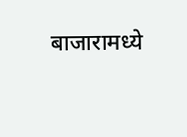बाजारामध्ये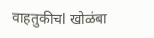वाहतुकीचl खोळंबा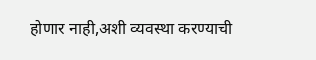होणार नाही,अशी व्यवस्था करण्याची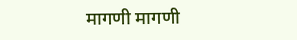मागणी मागणी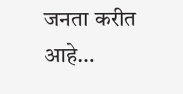जनता करीत आहे…